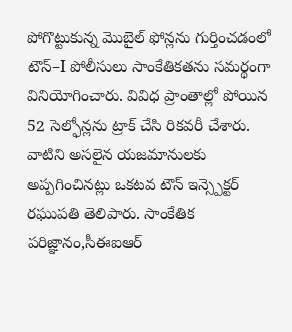పోగొట్టుకున్న మొబైల్ ఫోన్లను గుర్తించడంలో టౌన్–I పోలీసులు సాంకేతికతను సమర్థంగా వినియోగించారు. వివిధ ప్రాంతాల్లో పోయిన 52 సెల్ఫోన్లను ట్రాక్ చేసి రికవరీ చేశారు.
వాటిని అసలైన యజమానులకు అప్పగించినట్లు ఒకటవ టౌన్ ఇన్స్పెక్టర్ రఘుపతి తెలిపారు. సాంకేతిక పరిజ్ఞానం,సీఈఐఆర్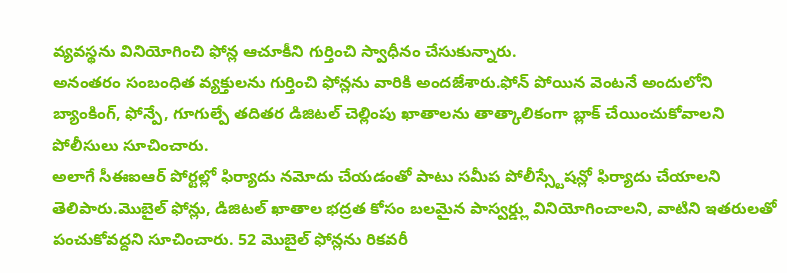వ్యవస్థను వినియోగించి ఫోన్ల ఆచూకీని గుర్తించి స్వాధీనం చేసుకున్నారు.
అనంతరం సంబంధిత వ్యక్తులను గుర్తించి ఫోన్లను వారికి అందజేశారు.ఫోన్ పోయిన వెంటనే అందులోని బ్యాంకింగ్, ఫోన్పే, గూగుల్పే తదితర డిజిటల్ చెల్లింపు ఖాతాలను తాత్కాలికంగా బ్లాక్ చేయించుకోవాలని పోలీసులు సూచించారు.
అలాగే సీఈఐఆర్ పోర్టల్లో ఫిర్యాదు నమోదు చేయడంతో పాటు సమీప పోలీస్స్టేషన్లో ఫిర్యాదు చేయాలని తెలిపారు.మొబైల్ ఫోన్లు, డిజిటల్ ఖాతాల భద్రత కోసం బలమైన పాస్వర్డ్లు వినియోగించాలని, వాటిని ఇతరులతో పంచుకోవద్దని సూచించారు. 52 మొబైల్ ఫోన్లను రికవరీ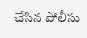చేసిన పోలీసు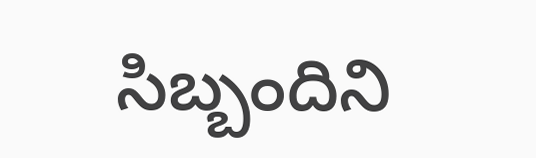సిబ్బందిని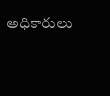అధికారులు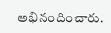అభినందించారు.